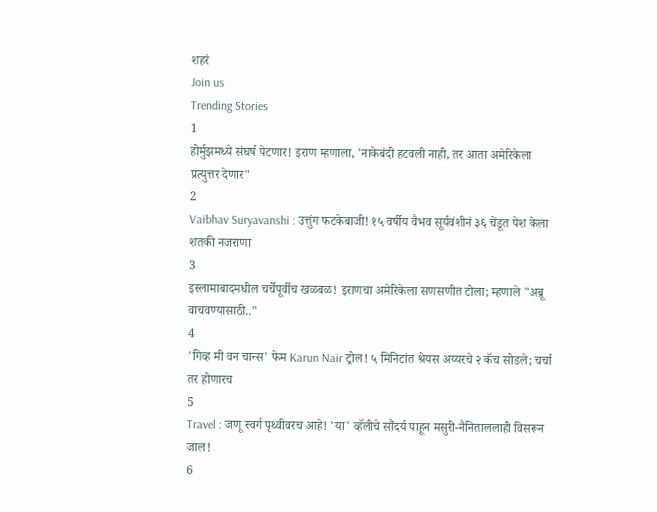शहरं
Join us
Trending Stories
1
होर्मुझमध्ये संघर्ष पेटणार! इराण म्हणाला, 'नाकेबंदी हटवली नाही, तर आता अमेरिकेला प्रत्युत्तर देणार"
2
Vaibhav Suryavanshi : उत्तुंग फटकेबाजी! १५ वर्षीय वैभव सूर्यवंशीनं ३६ चेंडूत पेश केला शतकी नजराणा
3
इस्लामाबादमधील चर्चेपूर्वीच खळबळ! इराणचा अमेरिकेला सणसणीत टोला; म्हणाले "अब्रू वाचवण्यासाठी.."
4
'गिव्ह मी वन चान्स' फेम Karun Nair ट्रोल! ५ मिनिटांत श्रेयस अय्यरचे २ कॅच सोडले; चर्चा तर होणारच
5
Travel : जणू स्वर्ग पृथ्वीवरच आहे! 'या' व्हॅलीचे सौंदर्य पाहून मसुरी-नैनिताललाही विसरून जाल!
6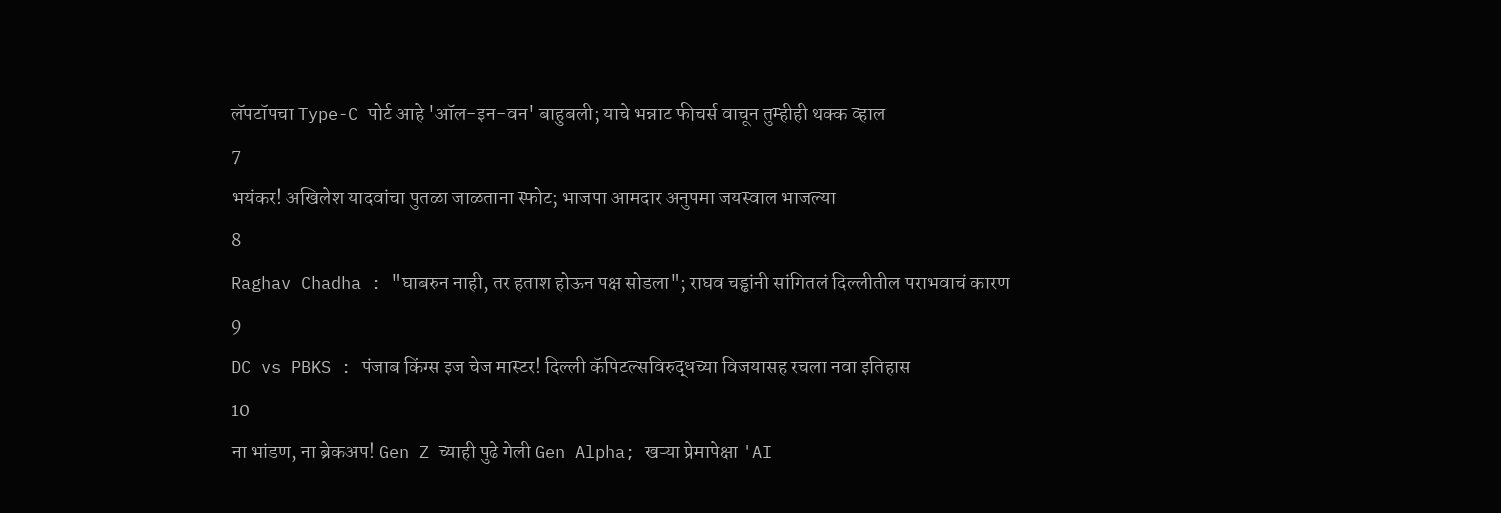लॅपटॉपचा Type-C पोर्ट आहे 'ऑल-इन-वन' बाहुबली; याचे भन्नाट फीचर्स वाचून तुम्हीही थक्क व्हाल
7
भयंकर! अखिलेश यादवांचा पुतळा जाळताना स्फोट; भाजपा आमदार अनुपमा जयस्वाल भाजल्या
8
Raghav Chadha : "घाबरुन नाही, तर हताश होऊन पक्ष सोडला"; राघव चड्ढांनी सांगितलं दिल्लीतील पराभवाचं कारण
9
DC vs PBKS : पंजाब किंग्स इज चेज मास्टर! दिल्ली कॅपिटल्सविरुद्धच्या विजयासह रचला नवा इतिहास
10
ना भांडण, ना ब्रेकअप! Gen Z च्याही पुढे गेली Gen Alpha; खऱ्या प्रेमापेक्षा 'AI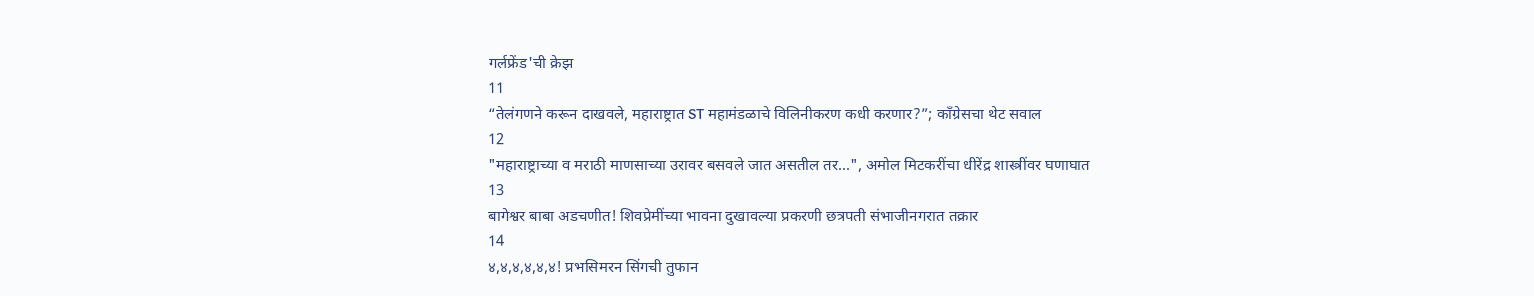गर्लफ्रेंड'ची क्रेझ
11
“तेलंगणने करून दाखवले, महाराष्ट्रात ST महामंडळाचे विलिनीकरण कधी करणार?”; काँग्रेसचा थेट सवाल
12
"महाराष्ट्राच्या व मराठी माणसाच्या उरावर बसवले जात असतील तर...", अमोल मिटकरींचा धीरेंद्र शास्त्रींवर घणाघात
13
बागेश्वर बाबा अडचणीत! शिवप्रेमींच्या भावना दुखावल्या प्रकरणी छत्रपती संभाजीनगरात तक्रार
14
४,४,४,४,४,४! प्रभसिमरन सिंगची तुफान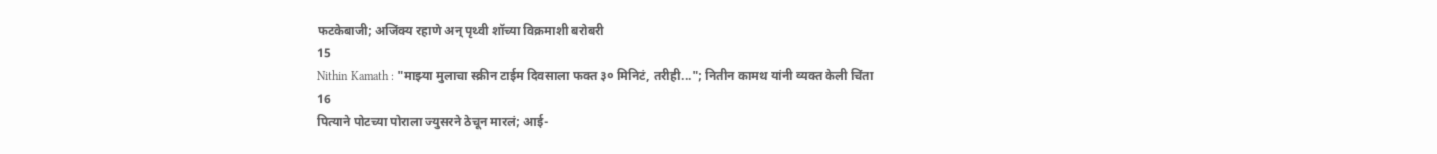फटकेबाजी; अजिंक्य रहाणे अन् पृथ्वी शॉच्या विक्रमाशी बरोबरी
15
Nithin Kamath : "माझ्या मुलाचा स्क्रीन टाईम दिवसाला फक्त ३० मिनिटं, तरीही..."; नितीन कामथ यांनी व्यक्त केली चिंता
16
पित्याने पोटच्या पोराला ज्युसरने ठेचून मारलं; आई-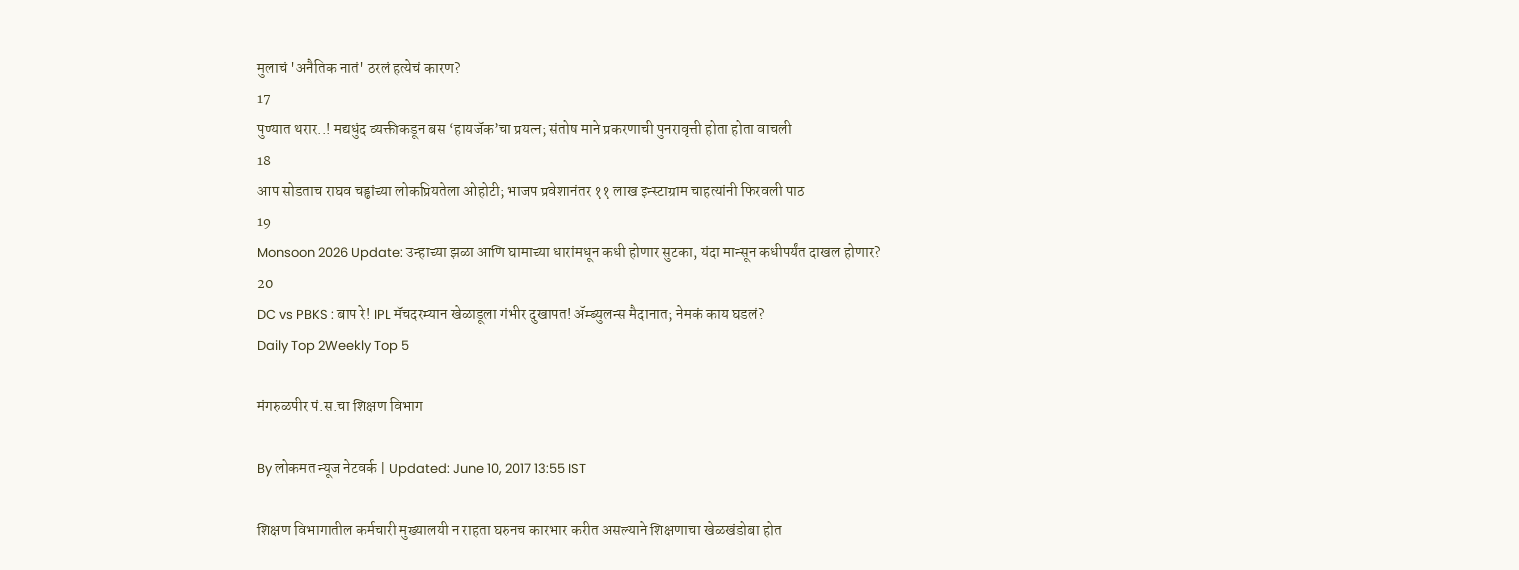मुलाचं 'अनैतिक नातं' ठरलं हत्येचं कारण?
17
पुण्यात थरार..! मद्यधुंद व्यक्तीकडून बस ‘हायजॅक’चा प्रयत्न; संतोष माने प्रकरणाची पुनरावृत्ती होता होता वाचली
18
आप सोडताच राघव चड्ढांच्या लोकप्रियतेला ओहोटी; भाजप प्रवेशानंतर ११ लाख इन्स्टाग्राम चाहत्यांनी फिरवली पाठ
19
Monsoon 2026 Update: उन्हाच्या झळा आणि घामाच्या धारांमधून कधी होणार सुटका, यंदा मान्सून कधीपर्यंत दाखल होणार?
20
DC vs PBKS : बाप रे! IPL मॅचदरम्यान खेळाडूला गंभीर दुखापत! ॲम्ब्युलन्स मैदानात; नेमकं काय घडलं?
Daily Top 2Weekly Top 5

मंगरुळपीर पं.स.चा शिक्षण विभाग

By लोकमत न्यूज नेटवर्क | Updated: June 10, 2017 13:55 IST

शिक्षण विभागातील कर्मचारी मुख्यालयी न राहता घरुनच कारभार करीत असल्याने शिक्षणाचा खेळखंडोबा होत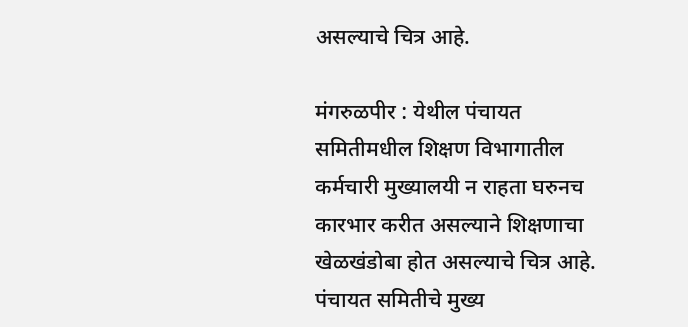असल्याचे चित्र आहे.

मंगरुळपीर : येथील पंचायत समितीमधील शिक्षण विभागातील कर्मचारी मुख्यालयी न राहता घरुनच कारभार करीत असल्याने शिक्षणाचा खेळखंडोबा होत असल्याचे चित्र आहे. पंचायत समितीचे मुख्य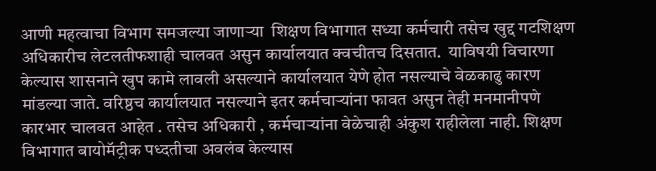आणी महत्वाचा विभाग समजल्या जाणाऱ्या  शिक्षण विभागात सध्या कर्मचारी तसेच खुद्द गटशिक्षण अधिकारीच लेटलतीफशाही चालवत असुन कार्यालयात क्वचीतच दिसतात.  याविषयी विचारणा केल्यास शासनाने खुप कामे लावली असल्याने कार्यालयात येणे होत नसल्याचे वेळकाढु कारण मांडल्या जाते. वरिष्ठच कार्यालयात नसल्याने इतर कर्मचाऱ्यांना फावत असुन तेही मनमानीपणे कारभार चालवत आहेत . तसेच अधिकारी , कर्मचाऱ्यांना वेळेचाही अंकुश राहीलेला नाही. शिक्षण विभागात बायोमॅट्रीक पध्दतीचा अवलंब केल्यास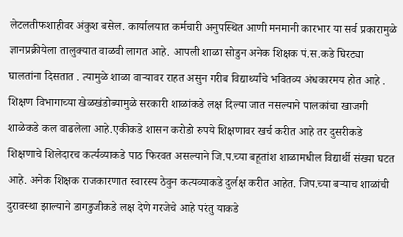लेटलतीफशाहीवर अंकुश बसेल. कार्यालयात कर्मचारी अनुपस्थित आणी मनमानी कारभार या सर्व प्रकारामुळे ज्ञानप्रक्रीयेला तालुक्यात वाळवी लागत आहे. आपली शाळा सोडुन अनेक शिक्षक पं.स.कडे घिरट्या घालतांना दिसतात . त्यामुळे शाळा वाऱ्यावर राहत असुन गरीब विद्यार्थ्यांचे भवितव्य अंधकारमय होत आहे . शिक्षण विभागाच्या खेळखंडोब्यामुळे सरकारी शाळांकडे लक्ष दिल्या जात नसल्याने पालकांचा खाजगी शाळेकडे कल वाढलेला आहे.एकीकडे शासन करोडो रुपये शिक्षणावर खर्च करीत आहे तर दुसरीकडे शिक्षणाचे शिलेदारच कर्त्यव्याकडे पाठ फिरवत असल्याने जि.प.च्या बहूतांश शाळामधील विद्यार्थी संख्या घटत आहे. अनेक शिक्षक राजकारणात स्वारस्य ठेवुन कत्यव्याकडे दुर्लक्ष करीत आहेत. जिप.च्या बऱ्याच शाळांची दुरावस्था झाल्याने डागडुजीकडे लक्ष देणे गरजेचे आहे परंतु याकडे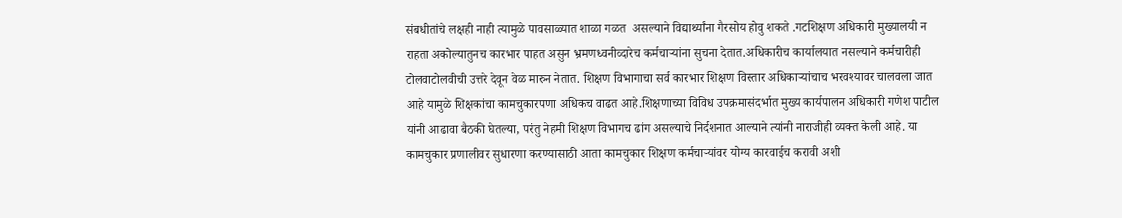संबधीतांचे लक्षही नाही त्यामुळे पावसाळ्यात शाळा गळत  असल्याने विद्यार्थ्यांना गैरसोय होवु शकते .गटशिक्षण अधिकारी मुख्यालयी न राहता अकोल्यातुनच कारभार पाहत असुन भ्रमणध्वनीव्दारेच कर्मचाऱ्यांना सुचना देतात.अधिकारीच कार्यालयात नसल्याने कर्मचारीही टोलवाटोलवीची उत्तरे देवून वेळ मारुन नेतात. शिक्षण विभागाचा सर्व कारभार शिक्षण विस्तार अधिकाऱ्यांचाच भरवश्यावर चालवला जात आहे यामुळे शिक्षकांचा कामचुकारपणा अधिकच वाढत आहे.शिक्षणाच्या विविध उपक्रमासंदर्भात मुख्य कार्यपालन अधिकारी गणेश पाटील यांनी आढावा बैठकी घेतल्या, परंतु नेहमी शिक्षण विभागच ढांग असल्याचे निर्दशनात आल्याने त्यांनी नाराजीही व्यक्त केली आहे. या कामचुकार प्रणालीवर सुधारणा करण्यासाठी आता कामचुकार शिक्षण कर्मचाऱ्यांवर योग्य कारवाईच करावी अशी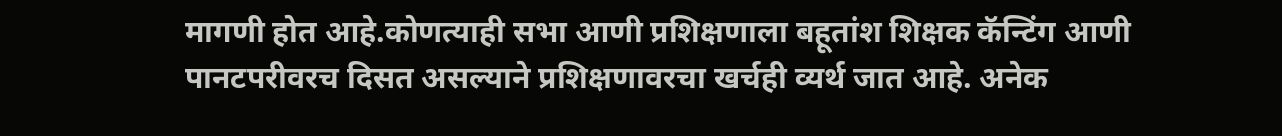मागणी होत आहे.कोणत्याही सभा आणी प्रशिक्षणाला बहूतांश शिक्षक कॅन्टिंग आणी पानटपरीवरच दिसत असल्याने प्रशिक्षणावरचा खर्चही व्यर्थ जात आहे. अनेक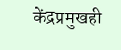केंद्रप्रमुखही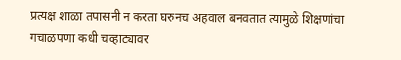प्रत्यक्ष शाळा तपासनी न करता घरुनच अहवाल बनवतात त्यामुळे शिक्षणांचा गचाळपणा कधी चव्हाट्यावर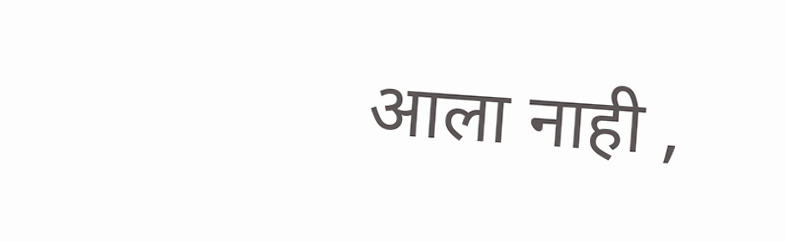आला नाही ,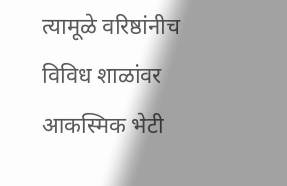त्यामूळे वरिष्ठांनीच विविध शाळांवर आकस्मिक भेटी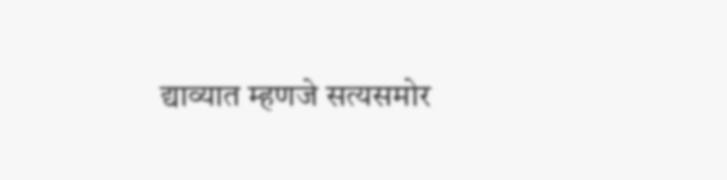द्याव्यात म्हणजे सत्यसमोर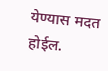येण्यास मदत होईल.